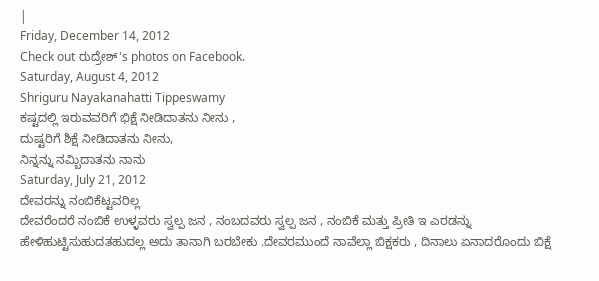|
Friday, December 14, 2012
Check out ರುದ್ರೇಶ್'s photos on Facebook.
Saturday, August 4, 2012
Shriguru Nayakanahatti Tippeswamy
ಕಷ್ಟದಲ್ಲಿ ಇರುವವರಿಗೆ ಭಿಕ್ಷೆ ನೀಡಿದಾತನು ನೀನು ,
ದುಷ್ಟರಿಗೆ ಶಿಕ್ಷೆ ನೀಡಿದಾತನು ನೀನು,
ನಿನ್ನನ್ನು ನಮ್ಬಿದಾತನು ನಾನು
Saturday, July 21, 2012
ದೇವರನ್ನು ನಂಬಿಕೆಟ್ಟವರಿಲ್ಲ
ದೇವರೆಂದರೆ ನಂಬಿಕೆ ಉಳ್ಳವರು ಸ್ವಲ್ಪ ಜನ , ನಂಬದವರು ಸ್ವಲ್ಪ ಜನ , ನಂಬಿಕೆ ಮತ್ತು ಪ್ರೀತಿ ಇ ಎರಡನ್ನು ಹೇಳಿಹುಟ್ಟಿಸುಹುದತಹುದಲ್ಲ ಅದು ತಾನಾಗಿ ಬರಬೇಕು .ದೇವರಮುಂದೆ ನಾವೆಲ್ಲಾ ಬಿಕ್ಷಕರು , ದಿನಾಲು ಏನಾದರೊಂದು ಬಿಕ್ಷೆ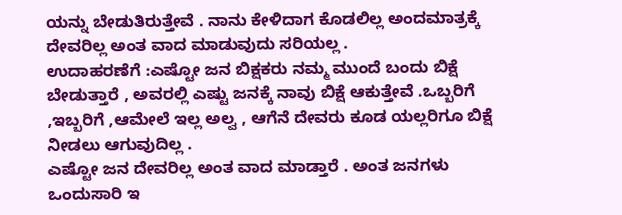ಯನ್ನು ಬೇಡುತಿರುತ್ತೇವೆ . ನಾನು ಕೇಳಿದಾಗ ಕೊಡಲಿಲ್ಲ ಅಂದಮಾತ್ರಕ್ಕೆ ದೇವರಿಲ್ಲ ಅಂತ ವಾದ ಮಾಡುವುದು ಸರಿಯಲ್ಲ .
ಉದಾಹರಣೆಗೆ :ಎಷ್ಟೋ ಜನ ಬಿಕ್ಷಕರು ನಮ್ಮ ಮುಂದೆ ಬಂದು ಬಿಕ್ಷೆ ಬೇಡುತ್ತಾರೆ , ಅವರಲ್ಲಿ ಎಷ್ಟು ಜನಕ್ಕೆ ನಾವು ಬಿಕ್ಷೆ ಆಕುತ್ತೇವೆ .ಒಬ್ಬರಿಗೆ ,ಇಬ್ಬರಿಗೆ ,ಆಮೇಲೆ ಇಲ್ಲ ಅಲ್ವ , ಆಗೆನೆ ದೇವರು ಕೂಡ ಯಲ್ಲರಿಗೂ ಬಿಕ್ಷೆ ನೀಡಲು ಆಗುವುದಿಲ್ಲ .
ಎಷ್ಟೋ ಜನ ದೇವರಿಲ್ಲ ಅಂತ ವಾದ ಮಾಡ್ತಾರೆ . ಅಂತ ಜನಗಳು ಒಂದುಸಾರಿ ಇ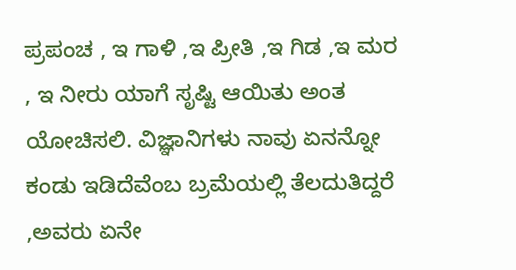ಪ್ರಪಂಚ , ಇ ಗಾಳಿ ,ಇ ಪ್ರೀತಿ ,ಇ ಗಿಡ ,ಇ ಮರ , ಇ ನೀರು ಯಾಗೆ ಸೃಷ್ಟಿ ಆಯಿತು ಅಂತ ಯೋಚಿಸಲಿ. ವಿಜ್ಞಾನಿಗಳು ನಾವು ಏನನ್ನೋ ಕಂಡು ಇಡಿದೆವೆಂಬ ಬ್ರಮೆಯಲ್ಲಿ ತೆಲದುತಿದ್ದರೆ ,ಅವರು ಏನೇ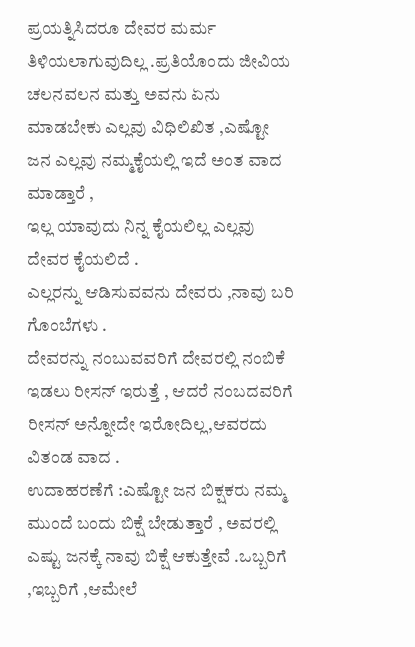ಪ್ರಯತ್ನಿಸಿದರೂ ದೇವರ ಮರ್ಮ ತಿಳಿಯಲಾಗುವುದಿಲ್ಲ .ಪ್ರತಿಯೊಂದು ಜೀವಿಯ ಚಲನವಲನ ಮತ್ತು ಅವನು ಏನು ಮಾಡಬೇಕು ಎಲ್ಲವು ವಿಧಿಲಿಖಿತ ,ಎಷ್ಟೋ ಜನ ಎಲ್ಲವು ನಮ್ಮಕೈಯಲ್ಲಿ ಇದೆ ಅಂತ ವಾದ ಮಾಡ್ತಾರೆ ,
ಇಲ್ಲ ಯಾವುದು ನಿನ್ನ ಕೈಯಲಿಲ್ಲ ಎಲ್ಲವು ದೇವರ ಕೈಯಲಿದೆ .
ಎಲ್ಲರನ್ನು ಆಡಿಸುವವನು ದೇವರು ,ನಾವು ಬರಿ ಗೊಂಬೆಗಳು .
ದೇವರನ್ನು ನಂಬುವವರಿಗೆ ದೇವರಲ್ಲಿ ನಂಬಿಕೆ ಇಡಲು ರೀಸನ್ ಇರುತ್ತೆ , ಆದರೆ ನಂಬದವರಿಗೆ ರೀಸನ್ ಅನ್ನೋದೇ ಇರೋದಿಲ್ಲ,ಆವರದು ವಿತಂಡ ವಾದ .
ಉದಾಹರಣೆಗೆ :ಎಷ್ಟೋ ಜನ ಬಿಕ್ಷಕರು ನಮ್ಮ ಮುಂದೆ ಬಂದು ಬಿಕ್ಷೆ ಬೇಡುತ್ತಾರೆ , ಅವರಲ್ಲಿ ಎಷ್ಟು ಜನಕ್ಕೆ ನಾವು ಬಿಕ್ಷೆ ಆಕುತ್ತೇವೆ .ಒಬ್ಬರಿಗೆ ,ಇಬ್ಬರಿಗೆ ,ಆಮೇಲೆ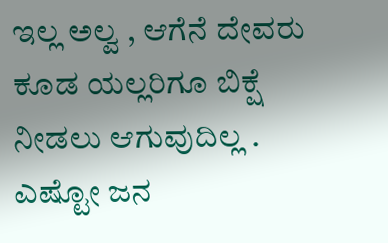ಇಲ್ಲ ಅಲ್ವ , ಆಗೆನೆ ದೇವರು ಕೂಡ ಯಲ್ಲರಿಗೂ ಬಿಕ್ಷೆ ನೀಡಲು ಆಗುವುದಿಲ್ಲ .
ಎಷ್ಟೋ ಜನ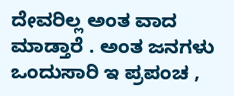ದೇವರಿಲ್ಲ ಅಂತ ವಾದ ಮಾಡ್ತಾರೆ . ಅಂತ ಜನಗಳು ಒಂದುಸಾರಿ ಇ ಪ್ರಪಂಚ ,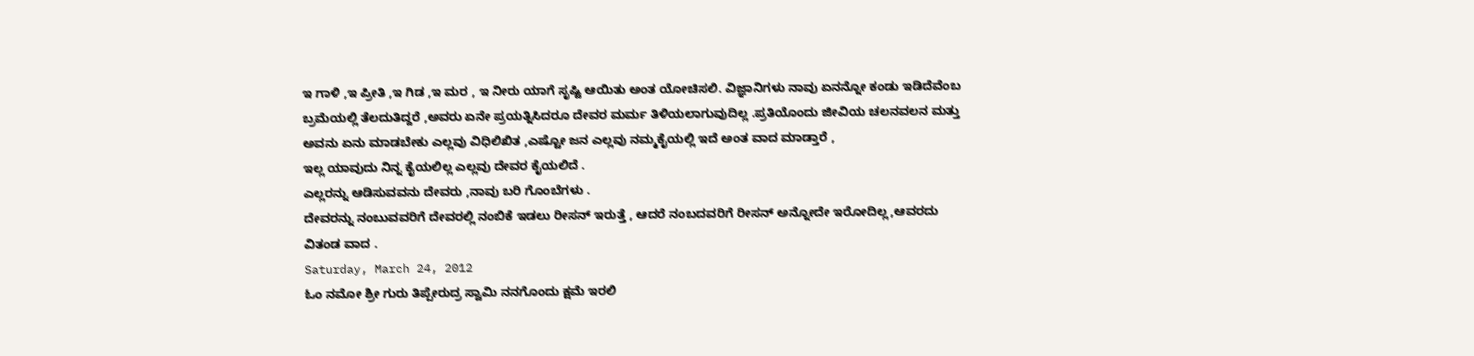ಇ ಗಾಳಿ ,ಇ ಪ್ರೀತಿ ,ಇ ಗಿಡ ,ಇ ಮರ , ಇ ನೀರು ಯಾಗೆ ಸೃಷ್ಟಿ ಆಯಿತು ಅಂತ ಯೋಚಿಸಲಿ. ವಿಜ್ಞಾನಿಗಳು ನಾವು ಏನನ್ನೋ ಕಂಡು ಇಡಿದೆವೆಂಬ ಬ್ರಮೆಯಲ್ಲಿ ತೆಲದುತಿದ್ದರೆ ,ಅವರು ಏನೇ ಪ್ರಯತ್ನಿಸಿದರೂ ದೇವರ ಮರ್ಮ ತಿಳಿಯಲಾಗುವುದಿಲ್ಲ .ಪ್ರತಿಯೊಂದು ಜೀವಿಯ ಚಲನವಲನ ಮತ್ತು ಅವನು ಏನು ಮಾಡಬೇಕು ಎಲ್ಲವು ವಿಧಿಲಿಖಿತ ,ಎಷ್ಟೋ ಜನ ಎಲ್ಲವು ನಮ್ಮಕೈಯಲ್ಲಿ ಇದೆ ಅಂತ ವಾದ ಮಾಡ್ತಾರೆ ,
ಇಲ್ಲ ಯಾವುದು ನಿನ್ನ ಕೈಯಲಿಲ್ಲ ಎಲ್ಲವು ದೇವರ ಕೈಯಲಿದೆ .
ಎಲ್ಲರನ್ನು ಆಡಿಸುವವನು ದೇವರು ,ನಾವು ಬರಿ ಗೊಂಬೆಗಳು .
ದೇವರನ್ನು ನಂಬುವವರಿಗೆ ದೇವರಲ್ಲಿ ನಂಬಿಕೆ ಇಡಲು ರೀಸನ್ ಇರುತ್ತೆ , ಆದರೆ ನಂಬದವರಿಗೆ ರೀಸನ್ ಅನ್ನೋದೇ ಇರೋದಿಲ್ಲ,ಆವರದು ವಿತಂಡ ವಾದ .
Saturday, March 24, 2012
ಓಂ ನಮೋ ಶ್ರೀ ಗುರು ತಿಪ್ಪೇರುದ್ರ ಸ್ವಾಮಿ ನನಗೊಂದು ಕ್ಷಮೆ ಇರಲಿ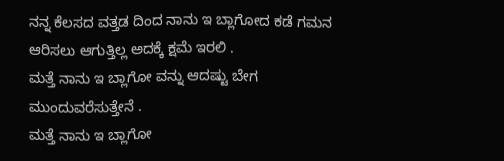ನನ್ನ ಕೆಲಸದ ವತ್ತಡ ದಿಂದ ನಾನು ಇ ಬ್ಲಾಗೋದ ಕಡೆ ಗಮನ ಆರಿಸಲು ಆಗುತ್ತಿಲ್ಲ ಅದಕ್ಕೆ ಕ್ಷಮೆ ಇರಲಿ .
ಮತ್ತೆ ನಾನು ಇ ಬ್ಲಾಗೋ ವನ್ನು ಆದಷ್ಟು ಬೇಗ ಮುಂದುವರೆಸುತ್ತೇನೆ .
ಮತ್ತೆ ನಾನು ಇ ಬ್ಲಾಗೋ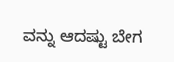ವನ್ನು ಆದಷ್ಟು ಬೇಗ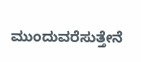ಮುಂದುವರೆಸುತ್ತೇನೆ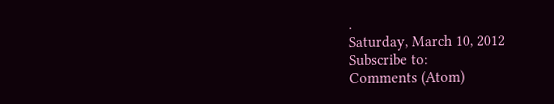.
Saturday, March 10, 2012
Subscribe to:
Comments (Atom)